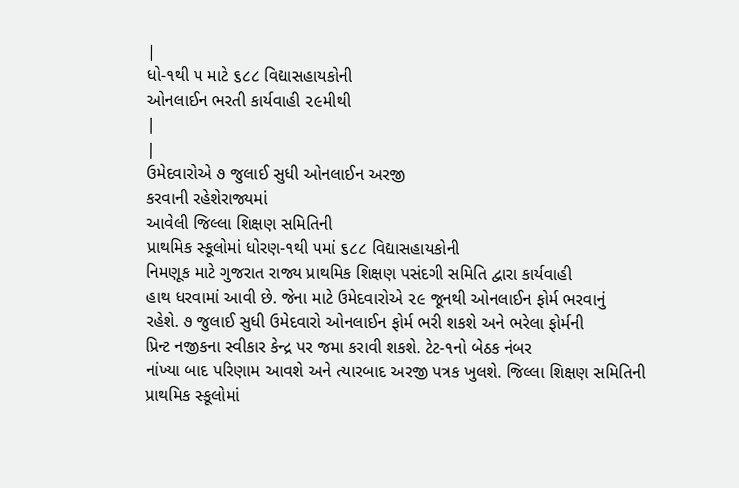|
ધો-૧થી ૫ માટે ૬૮૮ વિદ્યાસહાયકોની
ઓનલાઈન ભરતી કાર્યવાહી ૨૯મીથી
|
|
ઉમેદવારોએ ૭ જુલાઈ સુધી ઓનલાઈન અરજી
કરવાની રહેશેરાજ્યમાં
આવેલી જિલ્લા શિક્ષણ સમિતિની
પ્રાથમિક સ્કૂલોમાં ધોરણ-૧થી ૫માં ૬૮૮ વિદ્યાસહાયકોની
નિમણૂક માટે ગુજરાત રાજ્ય પ્રાથમિક શિક્ષણ પસંદગી સમિતિ દ્વારા કાર્યવાહી
હાથ ધરવામાં આવી છે. જેના માટે ઉમેદવારોએ ૨૯ જૂનથી ઓનલાઈન ફોર્મ ભરવાનું
રહેશે. ૭ જુલાઈ સુધી ઉમેદવારો ઓનલાઈન ફોર્મ ભરી શકશે અને ભરેલા ફોર્મની
પ્રિન્ટ નજીકના સ્વીકાર કેન્દ્ર પર જમા કરાવી શકશે. ટેટ-૧નો બેઠક નંબર
નાંખ્યા બાદ પરિણામ આવશે અને ત્યારબાદ અરજી પત્રક ખુલશે. જિલ્લા શિક્ષણ સમિતિની
પ્રાથમિક સ્કૂલોમાં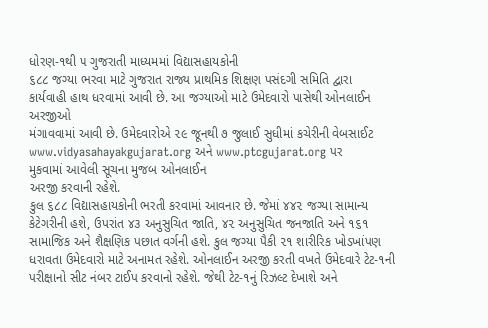ધોરણ-૧થી ૫ ગુજરાતી માધ્યમમાં વિદ્યાસહાયકોની
૬૮૮ જગ્યા ભરવા માટે ગુજરાત રાજ્ય પ્રાથમિક શિક્ષણ પસંદગી સમિતિ દ્વારા
કાર્યવાહી હાથ ધરવામાં આવી છે. આ જગ્યાઓ માટે ઉમેદવારો પાસેથી ઓનલાઈન અરજીઓ
મંગાવવામાં આવી છે. ઉમેદવારોએ ૨૯ જૂનથી ૭ જુલાઈ સુધીમાં કચેરીની વેબસાઈટ www.vidyasahayakgujarat.org અને www.ptcgujarat.org પર
મુકવામાં આવેલી સૂચના મુજબ ઓનલાઈન
અરજી કરવાની રહેશે.
કુલ ૬૮૮ વિદ્યાસહાયકોની ભરતી કરવામાં આવનાર છે. જેમાં ૪૪૨ જગ્યા સામાન્ય કેટેગરીની હશે, ઉપરાંત ૪૩ અનુસુચિત જાતિ, ૪૨ અનુસુચિત જનજાતિ અને ૧૬૧ સામાજિક અને શૈક્ષણિક પછાત વર્ગની હશે. કુલ જગ્યા પૈકી ૨૧ શારીરિક ખોડખાંપણ ધરાવતા ઉમેદવારો માટે અનામત રહેશે. ઓનલાઈન અરજી કરતી વખતે ઉમેદવારે ટેટ-૧ની પરીક્ષાનો સીટ નંબર ટાઈપ કરવાનો રહેશે. જેથી ટેટ-૧નું રિઝલ્ટ દેખાશે અને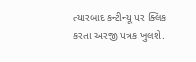ત્યારબાદ કન્ટીન્યૂ પર ક્લિક કરતા અરજી પત્રક ખુલશે.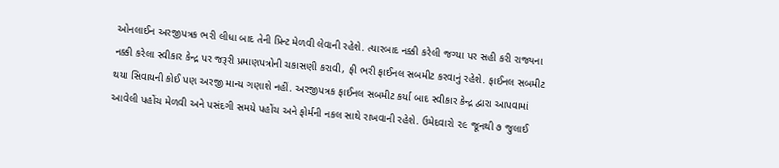ઓનલાઈન અરજીપત્રક ભરી લીધા બાદ તેની પ્રિન્ટ મેળવી લેવાની રહેશે. ત્યારબાદ નક્કી કરેલી જગ્યા પર સહી કરી રાજ્યના નક્કી કરેલા સ્વીકાર કેન્દ્ર પર જરૂરી પ્રમાણપત્રોની ચકાસણી કરાવી, ફી ભરી ફાઈનલ સબમીટ કરવાનું રહેશે. ફાઈનલ સબમીટ થયા સિવાયની કોઈ પણ અરજી માન્ય ગણાશે નહીં. અરજીપત્રક ફાઈનલ સબમીટ કર્યા બાદ સ્વીકાર કેન્દ્ર દ્વારા આપવામાં આવેલી પહોંચ મેળવી અને પસંદગી સમયે પહોંચ અને ફોર્મની નકલ સાથે રાખવાની રહેશે. ઉમેદવારો ૨૯ જૂનથી ૭ જુલાઈ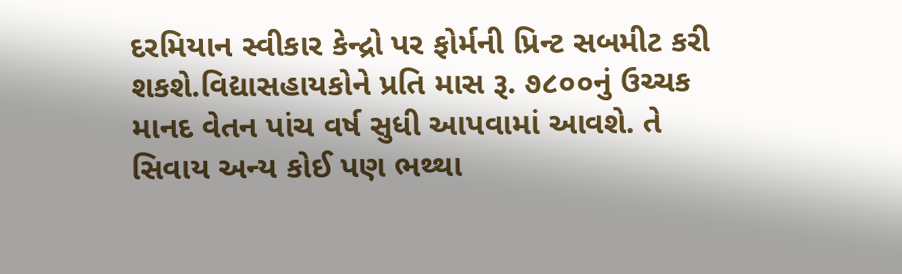દરમિયાન સ્વીકાર કેન્દ્રો પર ફોર્મની પ્રિન્ટ સબમીટ કરી શકશે.વિદ્યાસહાયકોને પ્રતિ માસ રૂ. ૭૮૦૦નું ઉચ્ચક માનદ વેતન પાંચ વર્ષ સુધી આપવામાં આવશે. તે સિવાય અન્ય કોઈ પણ ભથ્થા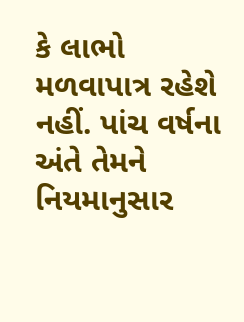કે લાભો મળવાપાત્ર રહેશે નહીં. પાંચ વર્ષના અંતે તેમને નિયમાનુસાર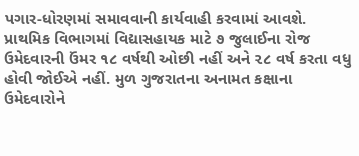પગાર-ધોરણમાં સમાવવાની કાર્યવાહી કરવામાં આવશે. પ્રાથમિક વિભાગમાં વિદ્યાસહાયક માટે ૭ જુલાઈના રોજ ઉમેદવારની ઉંમર ૧૮ વર્ષથી ઓછી નહીં અને ૨૮ વર્ષ કરતા વધુ હોવી જોઈએ નહીં. મુળ ગુજરાતના અનામત કક્ષાના ઉમેદવારોને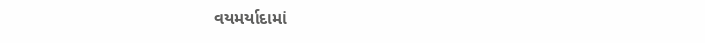વયમર્યાદામાં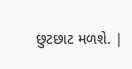છુટછાટ મળશે. |